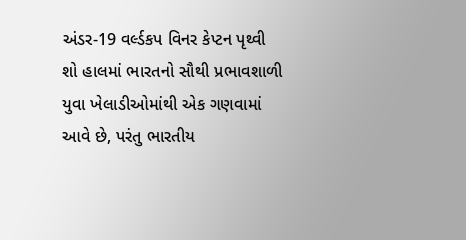અંડર-19 વર્લ્ડકપ વિનર કેપ્ટન પૃથ્વી શો હાલમાં ભારતનો સૌથી પ્રભાવશાળી યુવા ખેલાડીઓમાંથી એક ગણવામાં આવે છે, પરંતુ ભારતીય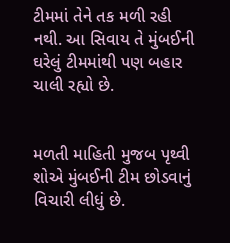ટીમમાં તેને તક મળી રહી નથી. આ સિવાય તે મુંબઈની ઘરેલું ટીમમાંથી પણ બહાર ચાલી રહ્યો છે.


મળતી માહિતી મુજબ પૃથ્વી શોએ મુંબઈની ટીમ છોડવાનું વિચારી લીધું છે.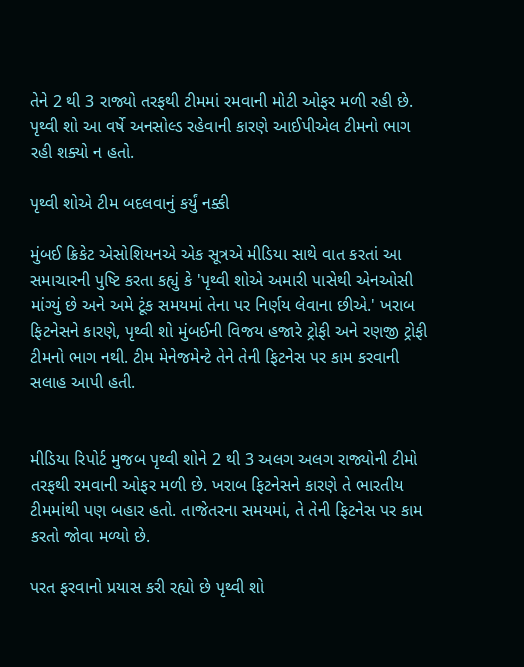તેને 2 થી 3 રાજ્યો તરફથી ટીમમાં રમવાની મોટી ઓફર મળી રહી છે. પૃથ્વી શો આ વર્ષે અનસોલ્ડ રહેવાની કારણે આઈપીએલ ટીમનો ભાગ રહી શક્યો ન હતો.

પૃથ્વી શોએ ટીમ બદલવાનું કર્યું નક્કી

મુંબઈ ક્રિકેટ એસોશિયનએ એક સૂત્રએ મીડિયા સાથે વાત કરતાં આ સમાચારની પુષ્ટિ કરતા કહ્યું કે 'પૃથ્વી શોએ અમારી પાસેથી એનઓસી માંગ્યું છે અને અમે ટૂંક સમયમાં તેના પર નિર્ણય લેવાના છીએ.' ખરાબ ફિટનેસને કારણે, પૃથ્વી શો મુંબઈની વિજય હજારે ટ્રોફી અને રણજી ટ્રોફી ટીમનો ભાગ નથી. ટીમ મેનેજમેન્ટે તેને તેની ફિટનેસ પર કામ કરવાની સલાહ આપી હતી.


મીડિયા રિપોર્ટ મુજબ પૃથ્વી શોને 2 થી 3 અલગ અલગ રાજ્યોની ટીમો તરફથી રમવાની ઓફર મળી છે. ખરાબ ફિટનેસને કારણે તે ભારતીય ટીમમાંથી પણ બહાર હતો. તાજેતરના સમયમાં, તે તેની ફિટનેસ પર કામ કરતો જોવા મળ્યો છે.

પરત ફરવાનો પ્રયાસ કરી રહ્યો છે પૃથ્વી શો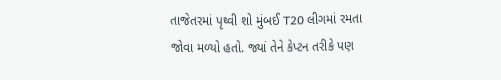તાજેતરમાં પૃથ્વી શો મુંબઈ T20 લીગમાં રમતા જોવા મળ્યો હતો. જ્યાં તેને કેપ્ટન તરીકે પણ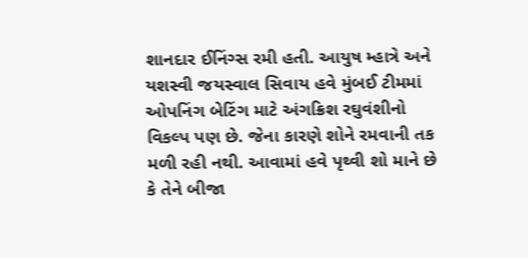શાનદાર ઈનિંગ્સ રમી હતી. આયુષ મ્હાત્રે અને યશસ્વી જયસ્વાલ સિવાય હવે મુંબઈ ટીમમાં ઓપનિંગ બેટિંગ માટે અંગક્રિશ રઘુવંશીનો વિકલ્પ પણ છે. જેના કારણે શોને રમવાની તક મળી રહી નથી. આવામાં હવે પૃથ્વી શો માને છે કે તેને બીજા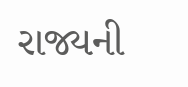રાજ્યની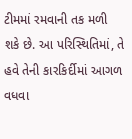ટીમમાં રમવાની તક મળી શકે છે. આ પરિસ્થિતિમાં, તે હવે તેની કારકિર્દીમાં આગળ વધવા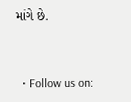માંગે છે.


  • Follow us on: